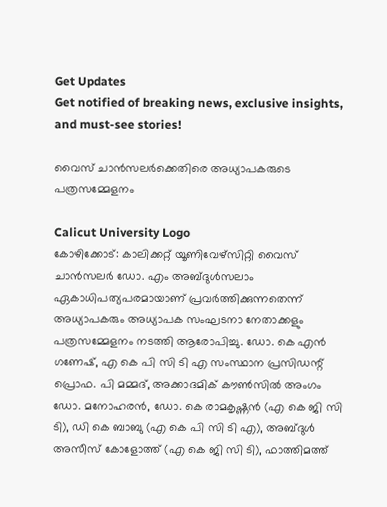Get Updates
Get notified of breaking news, exclusive insights, and must-see stories!

വൈസ് ചാന്‍സലര്‍ക്കെതിരെ അധ്യാപകരുടെ പത്രസമ്മേളനം

Calicut University Logo
കോഴിക്കോട്: കാലിക്കറ്റ് യൂണിവേഴ്‌സിറ്റി വൈസ് ചാന്‍സലര്‍ ഡോ. എം അബ്ദുള്‍സലാം ഏകാധിപത്യപരമായാണ് പ്രവര്‍ത്തിക്കുന്നതെന്ന് അധ്യാപകരും അധ്യാപക സംഘടനാ നേതാക്കളും പത്രസമ്മേളനം നടത്തി ആരോപിച്ചു. ഡോ. കെ എന്‍ ഗണേഷ്, എ കെ പി സി ടി എ സംസ്ഥാന പ്രസിഡന്റ് പ്രൊഫ. പി മമ്മദ്, അക്കാദമിക് കൗണ്‍സില്‍ അംഗം ഡോ. മനോഹരന്‍, ഡോ. കെ രാമകൃഷ്ണന്‍ (എ കെ ജി സി ടി), ഡി കെ ബാബു (എ കെ പി സി ടി എ), അബ്ദുള്‍ അസീസ് കോളോത്ത് (എ കെ ജി സി ടി), ഫാത്തിമത്ത്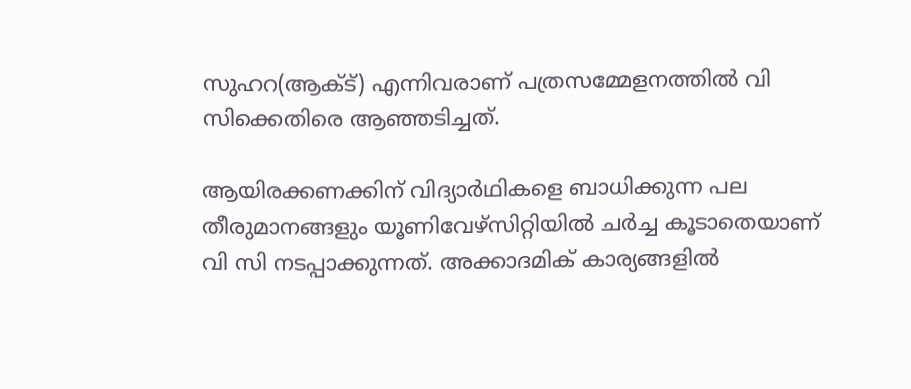സുഹറ(ആക്ട്) എന്നിവരാണ് പത്രസമ്മേളനത്തില്‍ വി സിക്കെതിരെ ആഞ്ഞടിച്ചത്.

ആയിരക്കണക്കിന് വിദ്യാര്‍ഥികളെ ബാധിക്കുന്ന പല തീരുമാനങ്ങളും യൂണിവേഴ്‌സിറ്റിയില്‍ ചര്‍ച്ച കൂടാതെയാണ് വി സി നടപ്പാക്കുന്നത്. അക്കാദമിക് കാര്യങ്ങളില്‍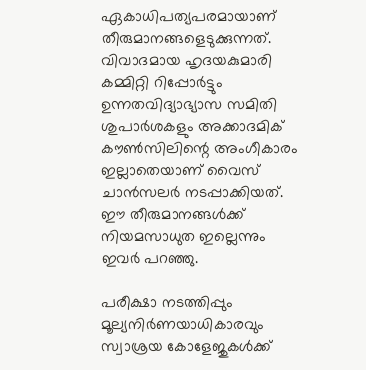ഏകാധിപത്യപരമായാണ് തീരുമാനങ്ങളെടുക്കുന്നത്. വിവാദമായ ഹൃദയകുമാരി കമ്മിറ്റി റിപ്പോര്‍ട്ടും ഉന്നതവിദ്യാഭ്യാസ സമിതി ശുപാര്‍ശകളും അക്കാദമിക് കൗണ്‍സിലിന്റെ അംഗീകാരം ഇല്ലാതെയാണ് വൈസ് ചാന്‍സലര്‍ നടപ്പാക്കിയത്. ഈ തീരുമാനങ്ങള്‍ക്ക് നിയമസാധുത ഇല്ലെന്നും ഇവര്‍ പറഞ്ഞു.

പരീക്ഷാ നടത്തിപ്പും മൂല്യനിര്‍ണയാധികാരവും സ്വാശ്രയ കോളേജുകള്‍ക്ക്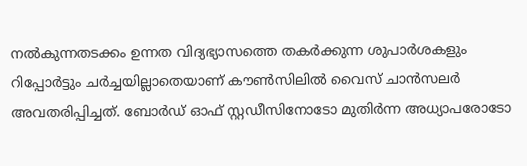നല്‍കുന്നതടക്കം ഉന്നത വിദ്യഭ്യാസത്തെ തകര്‍ക്കുന്ന ശുപാര്‍ശകളും റിപ്പോര്‍ട്ടും ചര്‍ച്ചയില്ലാതെയാണ് കൗണ്‍സിലില്‍ വൈസ് ചാന്‍സലര്‍ അവതരിപ്പിച്ചത്. ബോര്‍ഡ് ഓഫ് സ്റ്റഡീസിനോടോ മുതിര്‍ന്ന അധ്യാപരോടോ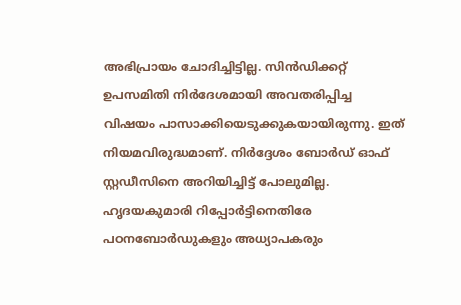അഭിപ്രായം ചോദിച്ചിട്ടില്ല. സിന്‍ഡിക്കറ്റ് ഉപസമിതി നിര്‍ദേശമായി അവതരിപ്പിച്ച വിഷയം പാസാക്കിയെടുക്കുകയായിരുന്നു. ഇത് നിയമവിരുദ്ധമാണ്. നിര്‍ദ്ദേശം ബോര്‍ഡ് ഓഫ് സ്റ്റഡീസിനെ അറിയിച്ചിട്ട് പോലുമില്ല. ഹൃദയകുമാരി റിപ്പോര്‍ട്ടിനെതിരേ പഠനബോര്‍ഡുകളും അധ്യാപകരും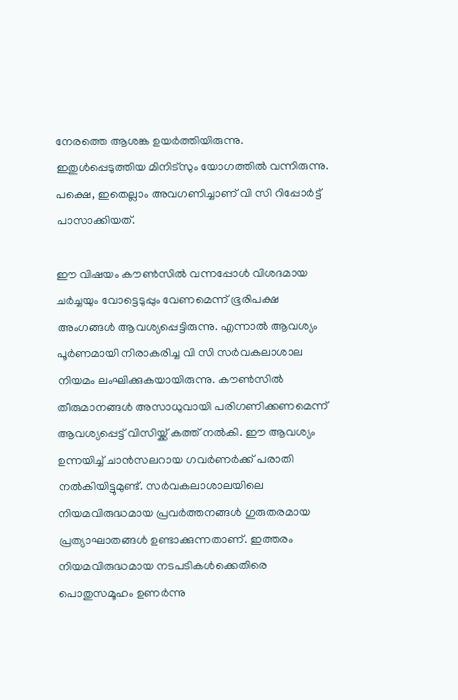നേരത്തെ ആശങ്ക ഉയര്‍ത്തിയിരുന്നു. ഇതുള്‍പ്പെടുത്തിയ മിനിട്‌സും യോഗത്തില്‍ വന്നിരുന്നു. പക്ഷെ, ഇതെല്ലാം അവഗണിച്ചാണ് വി സി റിപ്പോര്‍ട്ട് പാസാക്കിയത്.

ഈ വിഷയം കൗണ്‍സില്‍ വന്നപ്പോള്‍ വിശദമായ ചര്‍ച്ചയും വോട്ടെടുപ്പും വേണമെന്ന് ഭൂരിപക്ഷ അംഗങ്ങള്‍ ആവശ്യപ്പെട്ടിരുന്നു. എന്നാല്‍ ആവശ്യം പൂര്‍ണമായി നിരാകരിച്ച വി സി സര്‍വകലാശാല നിയമം ലംഘിക്കുകയായിരുന്നു. കൗണ്‍സില്‍ തീരുമാനങ്ങള്‍ അസാധുവായി പരിഗണിക്കണമെന്ന് ആവശ്യപ്പെട്ട് വിസിയ്ക്ക് കത്ത് നല്‍കി. ഈ ആവശ്യം ഉന്നയിച്ച് ചാന്‍സലറായ ഗവര്‍ണര്‍ക്ക് പരാതി നല്‍കിയിട്ടുമുണ്ട്. സര്‍വകലാശാലയിലെ നിയമവിരുദ്ധമായ പ്രവര്‍ത്തനങ്ങള്‍ ഗുരുതരമായ പ്രത്യാഘാതങ്ങള്‍ ഉണ്ടാക്കുന്നതാണ്. ഇത്തരം നിയമവിരുദ്ധമായ നടപടികള്‍ക്കെതിരെ പൊതുസമൂഹം ഉണര്‍ന്നു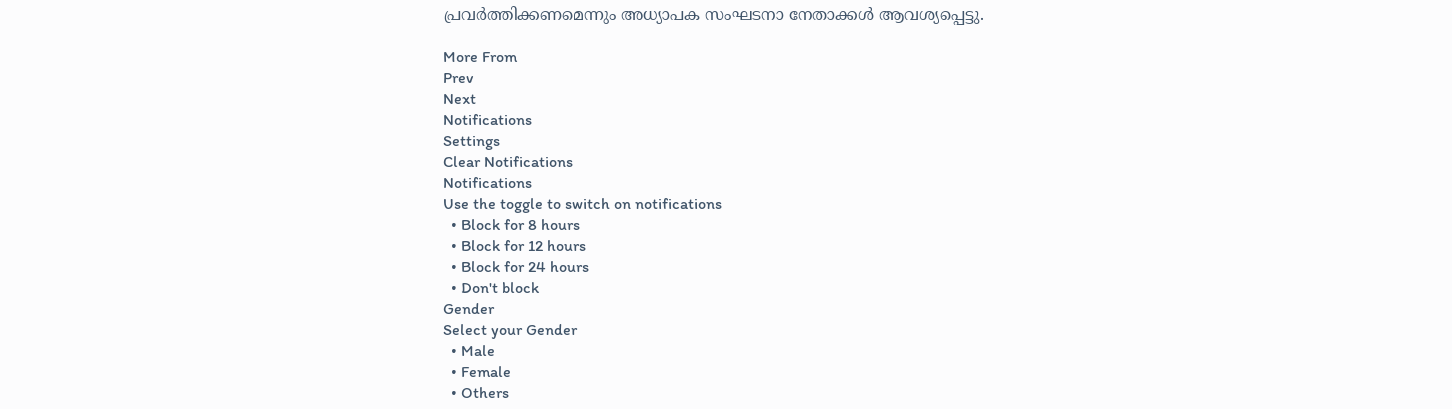പ്രവര്‍ത്തിക്കണമെന്നും അധ്യാപക സംഘടനാ നേതാക്കള്‍ ആവശ്യപ്പെട്ടു.

More From
Prev
Next
Notifications
Settings
Clear Notifications
Notifications
Use the toggle to switch on notifications
  • Block for 8 hours
  • Block for 12 hours
  • Block for 24 hours
  • Don't block
Gender
Select your Gender
  • Male
  • Female
  • Others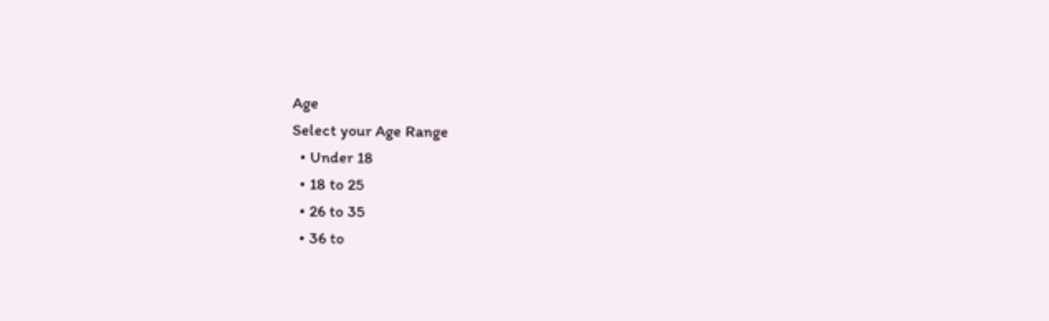Age
Select your Age Range
  • Under 18
  • 18 to 25
  • 26 to 35
  • 36 to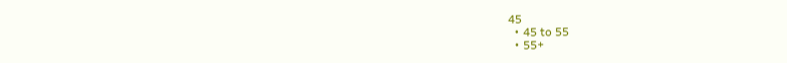45
  • 45 to 55
  • 55+